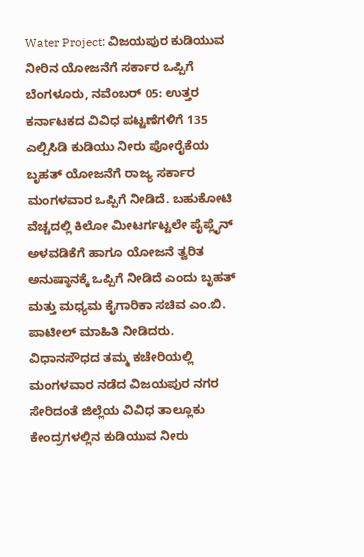Water Project: ವಿಜಯಪುರ ಕುಡಿಯುವ ನೀರಿನ ಯೋಜನೆಗೆ ಸರ್ಕಾರ ಒಪ್ಪಿಗೆ
ಬೆಂಗಳೂರು, ನವೆಂಬರ್ 05: ಉತ್ತರ ಕರ್ನಾಟಕದ ವಿವಿಧ ಪಟ್ಟಣೆಗಳಿಗೆ 135 ಎಲ್ಪಿಸಿಡಿ ಕುಡಿಯು ನೀರು ಪೋರೈಕೆಯ ಬೃಹತ್ ಯೋಜನೆಗೆ ರಾಜ್ಯ ಸರ್ಕಾರ ಮಂಗಳವಾರ ಒಪ್ಪಿಗೆ ನೀಡಿದೆ. ಬಹುಕೋಟಿ ವೆಚ್ಚದಲ್ಲಿ ಕಿಲೋ ಮೀಟರ್ಗಟ್ಟಲೇ ಪೈಪ್ಲೈನ್ ಅಳವಡಿಕೆಗೆ ಹಾಗೂ ಯೋಜನೆ ತ್ವರಿತ ಅನುಷ್ಠಾನಕ್ಕೆ ಒಪ್ಪಿಗೆ ನೀಡಿದೆ ಎಂದು ಬೃಹತ್ ಮತ್ತು ಮಧ್ಯಮ ಕೈಗಾರಿಕಾ ಸಚಿವ ಎಂ.ಬಿ. ಪಾಟೀಲ್ ಮಾಹಿತಿ ನೀಡಿದರು.
ವಿಧಾನಸೌಧದ ತಮ್ಮ ಕಚೇರಿಯಲ್ಲಿ ಮಂಗಳವಾರ ನಡೆದ ವಿಜಯಪುರ ನಗರ ಸೇರಿದಂತೆ ಜಿಲ್ಲೆಯ ವಿವಿಧ ತಾಲ್ಲೂಕು ಕೇಂದ್ರಗಳಲ್ಲಿನ ಕುಡಿಯುವ ನೀರು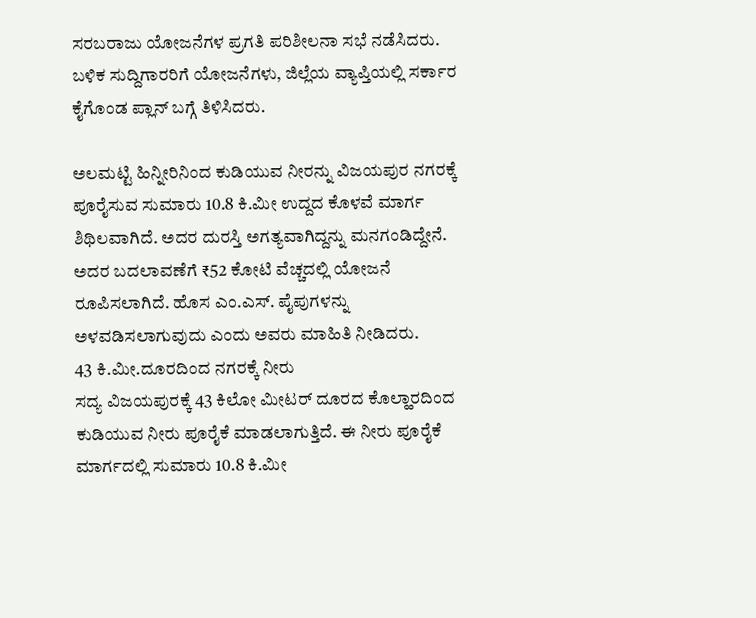ಸರಬರಾಜು ಯೋಜನೆಗಳ ಪ್ರಗತಿ ಪರಿಶೀಲನಾ ಸಭೆ ನಡೆಸಿದರು. ಬಳಿಕ ಸುದ್ದಿಗಾರರಿಗೆ ಯೋಜನೆಗಳು, ಜಿಲ್ಲೆಯ ವ್ಯಾಪ್ತಿಯಲ್ಲಿ ಸರ್ಕಾರ ಕೈಗೊಂಡ ಪ್ಲಾನ್ ಬಗ್ಗೆ ತಿಳಿಸಿದರು.

ಅಲಮಟ್ಟಿ ಹಿನ್ನೀರಿನಿಂದ ಕುಡಿಯುವ ನೀರನ್ನು ವಿಜಯಪುರ ನಗರಕ್ಕೆ ಪೂರೈಸುವ ಸುಮಾರು 10.8 ಕಿ.ಮೀ ಉದ್ದದ ಕೊಳವೆ ಮಾರ್ಗ ಶಿಥಿಲವಾಗಿದೆ. ಅದರ ದುರಸ್ತಿ ಅಗತ್ಯವಾಗಿದ್ದನ್ನು ಮನಗಂಡಿದ್ದೇನೆ. ಅದರ ಬದಲಾವಣೆಗೆ ₹52 ಕೋಟಿ ವೆಚ್ಚದಲ್ಲಿ ಯೋಜನೆ ರೂಪಿಸಲಾಗಿದೆ. ಹೊಸ ಎಂ.ಎಸ್. ಪೈಪುಗಳನ್ನು ಅಳವಡಿಸಲಾಗುವುದು ಎಂದು ಅವರು ಮಾಹಿತಿ ನೀಡಿದರು.
43 ಕಿ.ಮೀ.ದೂರದಿಂದ ನಗರಕ್ಕೆ ನೀರು
ಸದ್ಯ ವಿಜಯಪುರಕ್ಕೆ 43 ಕಿಲೋ ಮೀಟರ್ ದೂರದ ಕೊಲ್ಹಾರದಿಂದ ಕುಡಿಯುವ ನೀರು ಪೂರೈಕೆ ಮಾಡಲಾಗುತ್ತಿದೆ. ಈ ನೀರು ಪೂರೈಕೆ ಮಾರ್ಗದಲ್ಲಿ ಸುಮಾರು 10.8 ಕಿ.ಮೀ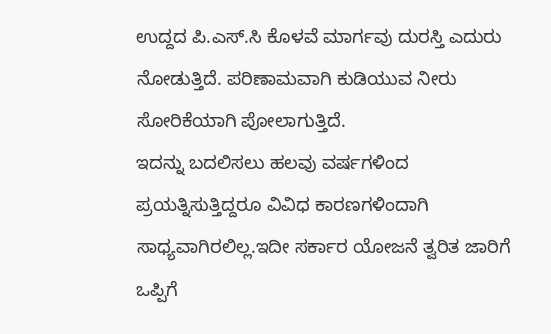ಉದ್ದದ ಪಿ.ಎಸ್.ಸಿ ಕೊಳವೆ ಮಾರ್ಗವು ದುರಸ್ತಿ ಎದುರು ನೋಡುತ್ತಿದೆ. ಪರಿಣಾಮವಾಗಿ ಕುಡಿಯುವ ನೀರು ಸೋರಿಕೆಯಾಗಿ ಪೋಲಾಗುತ್ತಿದೆ.
ಇದನ್ನು ಬದಲಿಸಲು ಹಲವು ವರ್ಷಗಳಿಂದ ಪ್ರಯತ್ನಿಸುತ್ತಿದ್ದರೂ ವಿವಿಧ ಕಾರಣಗಳಿಂದಾಗಿ ಸಾಧ್ಯವಾಗಿರಲಿಲ್ಲ.ಇದೀ ಸರ್ಕಾರ ಯೋಜನೆ ತ್ವರಿತ ಜಾರಿಗೆ ಒಪ್ಪಿಗೆ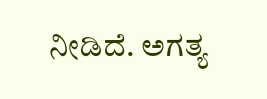ನೀಡಿದೆ. ಅಗತ್ಯ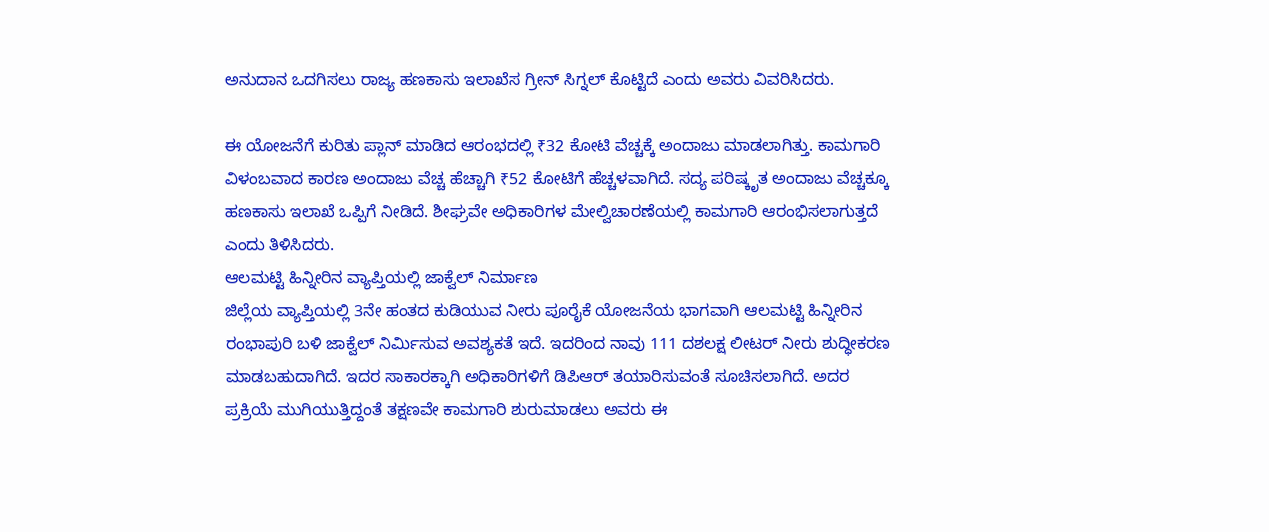ಅನುದಾನ ಒದಗಿಸಲು ರಾಜ್ಯ ಹಣಕಾಸು ಇಲಾಖೆಸ ಗ್ರೀನ್ ಸಿಗ್ನಲ್ ಕೊಟ್ಟಿದೆ ಎಂದು ಅವರು ವಿವರಿಸಿದರು.

ಈ ಯೋಜನೆಗೆ ಕುರಿತು ಪ್ಲಾನ್ ಮಾಡಿದ ಆರಂಭದಲ್ಲಿ ₹32 ಕೋಟಿ ವೆಚ್ಚಕ್ಕೆ ಅಂದಾಜು ಮಾಡಲಾಗಿತ್ತು. ಕಾಮಗಾರಿ ವಿಳಂಬವಾದ ಕಾರಣ ಅಂದಾಜು ವೆಚ್ಚ ಹೆಚ್ಚಾಗಿ ₹52 ಕೋಟಿಗೆ ಹೆಚ್ಚಳವಾಗಿದೆ. ಸದ್ಯ ಪರಿಷ್ಕೃತ ಅಂದಾಜು ವೆಚ್ಚಕ್ಕೂ ಹಣಕಾಸು ಇಲಾಖೆ ಒಪ್ಪಿಗೆ ನೀಡಿದೆ. ಶೀಘ್ರವೇ ಅಧಿಕಾರಿಗಳ ಮೇಲ್ವಿಚಾರಣೆಯಲ್ಲಿ ಕಾಮಗಾರಿ ಆರಂಭಿಸಲಾಗುತ್ತದೆ ಎಂದು ತಿಳಿಸಿದರು.
ಆಲಮಟ್ಟಿ ಹಿನ್ನೀರಿನ ವ್ಯಾಪ್ತಿಯಲ್ಲಿ ಜಾಕ್ವೆಲ್ ನಿರ್ಮಾಣ
ಜಿಲ್ಲೆಯ ವ್ಯಾಪ್ತಿಯಲ್ಲಿ 3ನೇ ಹಂತದ ಕುಡಿಯುವ ನೀರು ಪೂರೈಕೆ ಯೋಜನೆಯ ಭಾಗವಾಗಿ ಆಲಮಟ್ಟಿ ಹಿನ್ನೀರಿನ ರಂಭಾಪುರಿ ಬಳಿ ಜಾಕ್ವೆಲ್ ನಿರ್ಮಿಸುವ ಅವಶ್ಯಕತೆ ಇದೆ. ಇದರಿಂದ ನಾವು 111 ದಶಲಕ್ಷ ಲೀಟರ್ ನೀರು ಶುದ್ಧೀಕರಣ ಮಾಡಬಹುದಾಗಿದೆ. ಇದರ ಸಾಕಾರಕ್ಕಾಗಿ ಅಧಿಕಾರಿಗಳಿಗೆ ಡಿಪಿಆರ್ ತಯಾರಿಸುವಂತೆ ಸೂಚಿಸಲಾಗಿದೆ. ಅದರ ಪ್ರಕ್ರಿಯೆ ಮುಗಿಯುತ್ತಿದ್ದಂತೆ ತಕ್ಷಣವೇ ಕಾಮಗಾರಿ ಶುರುಮಾಡಲು ಅವರು ಈ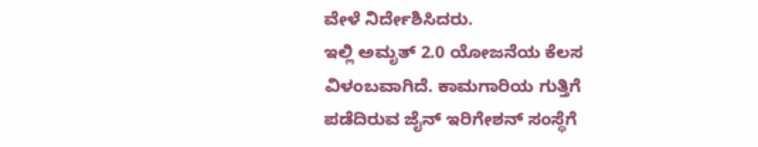ವೇಳೆ ನಿರ್ದೇಶಿಸಿದರು.
ಇಲ್ಲಿ ಅಮೃತ್ 2.0 ಯೋಜನೆಯ ಕೆಲಸ ವಿಳಂಬವಾಗಿದೆ. ಕಾಮಗಾರಿಯ ಗುತ್ತಿಗೆ ಪಡೆದಿರುವ ಜೈನ್ ಇರಿಗೇಶನ್ ಸಂಸ್ಥೆಗೆ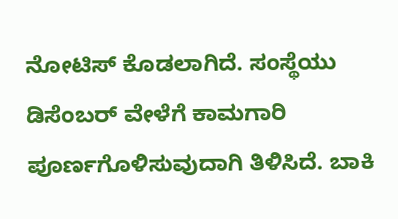ನೋಟಿಸ್ ಕೊಡಲಾಗಿದೆ. ಸಂಸ್ಥೆಯು ಡಿಸೆಂಬರ್ ವೇಳೆಗೆ ಕಾಮಗಾರಿ ಪೂರ್ಣಗೊಳಿಸುವುದಾಗಿ ತಿಳಿಸಿದೆ. ಬಾಕಿ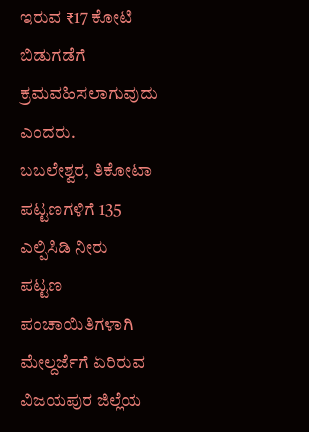ಇರುವ ₹17 ಕೋಟಿ ಬಿಡುಗಡೆಗೆ ಕ್ರಮವಹಿಸಲಾಗುವುದು ಎಂದರು.
ಬಬಲೇಶ್ವರ, ತಿಕೋಟಾ ಪಟ್ಟಣಗಳಿಗೆ 135 ಎಲ್ಪಿಸಿಡಿ ನೀರು
ಪಟ್ಟಣ ಪಂಚಾಯಿತಿಗಳಾಗಿ ಮೇಲ್ದರ್ಜೆಗೆ ಏರಿರುವ ವಿಜಯಪುರ ಜಿಲ್ಲೆಯ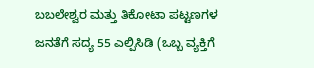ಬಬಲೇಶ್ವರ ಮತ್ತು ತಿಕೋಟಾ ಪಟ್ಟಣಗಳ ಜನತೆಗೆ ಸದ್ಯ 55 ಎಲ್ಪಿಸಿಡಿ (ಒಬ್ಬ ವ್ಯಕ್ತಿಗೆ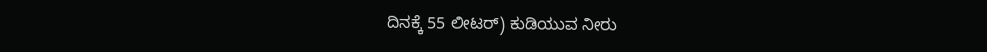ದಿನಕ್ಕೆ 55 ಲೀಟರ್) ಕುಡಿಯುವ ನೀರು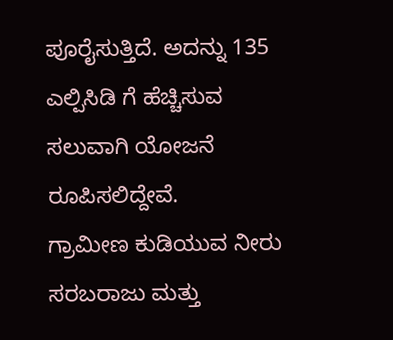ಪೂರೈಸುತ್ತಿದೆ. ಅದನ್ನು 135 ಎಲ್ಪಿಸಿಡಿ ಗೆ ಹೆಚ್ಚಿಸುವ ಸಲುವಾಗಿ ಯೋಜನೆ ರೂಪಿಸಲಿದ್ದೇವೆ.
ಗ್ರಾಮೀಣ ಕುಡಿಯುವ ನೀರು ಸರಬರಾಜು ಮತ್ತು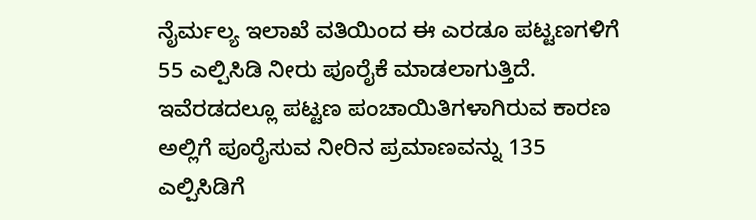ನೈರ್ಮಲ್ಯ ಇಲಾಖೆ ವತಿಯಿಂದ ಈ ಎರಡೂ ಪಟ್ಟಣಗಳಿಗೆ 55 ಎಲ್ಪಿಸಿಡಿ ನೀರು ಪೂರೈಕೆ ಮಾಡಲಾಗುತ್ತಿದೆ. ಇವೆರಡದಲ್ಲೂ ಪಟ್ಟಣ ಪಂಚಾಯಿತಿಗಳಾಗಿರುವ ಕಾರಣ ಅಲ್ಲಿಗೆ ಪೂರೈಸುವ ನೀರಿನ ಪ್ರಮಾಣವನ್ನು 135 ಎಲ್ಪಿಸಿಡಿಗೆ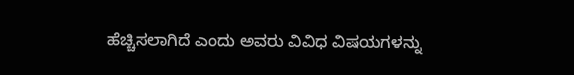ಹೆಚ್ಚಿಸಲಾಗಿದೆ ಎಂದು ಅವರು ವಿವಿಧ ವಿಷಯಗಳನ್ನು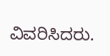ವಿವರಿಸಿದರು.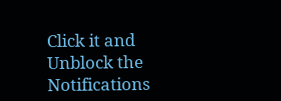Click it and Unblock the Notifications